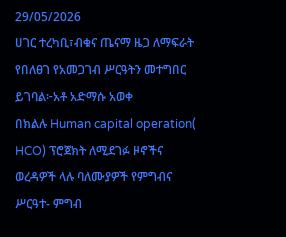29/05/2026
ሀገር ተረካቢ፣ብቁና ጤናማ ዜጋ ለማፍራት የበለፀገ የአመጋገብ ሥርዓትን መተግበር ይገባል፦አቶ አድማሱ አወቀ
በክልሉ Human capital operation( HCO) ፕሮጀክት ለሚደገፉ ዞኖችና ወረዳዎች ላሉ ባለሙያዎች የምግብና ሥርዓተ- ምግብ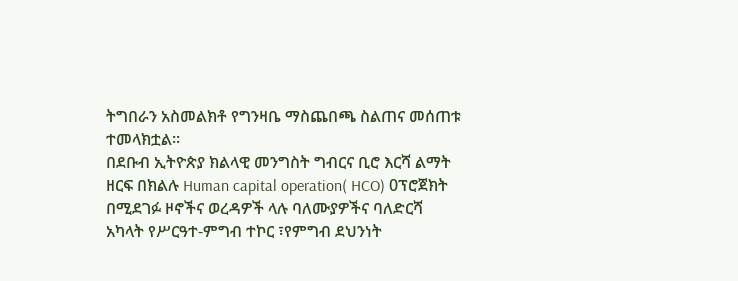ትግበራን አስመልክቶ የግንዛቤ ማስጨበጫ ስልጠና መሰጠቱ ተመላክቷል።
በደቡብ ኢትዮጵያ ክልላዊ መንግስት ግብርና ቢሮ እርሻ ልማት ዘርፍ በክልሉ Human capital operation( HCO) 0ፕሮጀክት በሚደገፉ ዞኖችና ወረዳዎች ላሉ ባለሙያዎችና ባለድርሻ አካላት የሥርዓተ-ምግብ ተኮር ፣የምግብ ደህንነት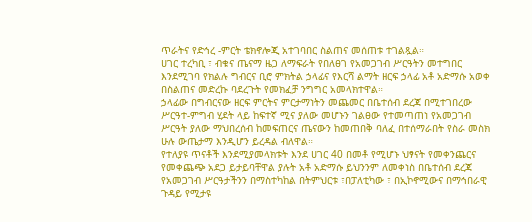ጥራትና የድኅረ -ምርት ቴክኖሎጂ አተገባበር ስልጠና መሰጠቱ ተገልጿል።
ሀገር ተረካቢ ፣ ብቁና ጤናማ ዜጋ ለማፍራት የበለፀገ የአመጋገብ ሥርዓትን መተግበር እንደሚገባ የክልሉ ግብርና ቢሮ ምክትል ኃላፊና የእርሻ ልማት ዘርፍ ኃላፊ አቶ አድማሱ አወቀ በስልጠና መድረኩ ባደረጉት የመክፈቻ ንግግር አመላክተዋል።
ኃላፊው በግብርናው ዘርፍ ምርትና ምርታማነትን መጨመር በቤተሰብ ደረጃ በሚተገበረው ሥርዓተ-ምግብ ሂደት ላይ ከፍተኛ ሚና ያለው መሆኑን ገልፀው የተመጣጠነ የአመጋገብ ሥርዓት ያለው ማህበረሰብ ከመፍጠርና ጤናውን ከመጠበቅ ባለፈ በተሰማራበት የስራ መስክ ሁሉ ውጤታማ እንዲሆን ይረዳል ብለዋል።
የተለያዩ ጥናቶች እንደሚያመላክቱት እንደ ሀገር 40 በመቶ የሚሆኑ ህፃናት የመቀንጨርና የመቀጨጭ አደጋ ይታይባቸዋል ያሉት አቶ አድማሱ ይህንንም ለመቀነስ በቤተሰብ ደረጃ የአመጋገብ ሥርዓታችንን በማስተካከል በትምህርቱ ፣በፓለቲካው ፣ በኢኮኖሚውና በማኅበራዊ ጉዳይ የሚታዩ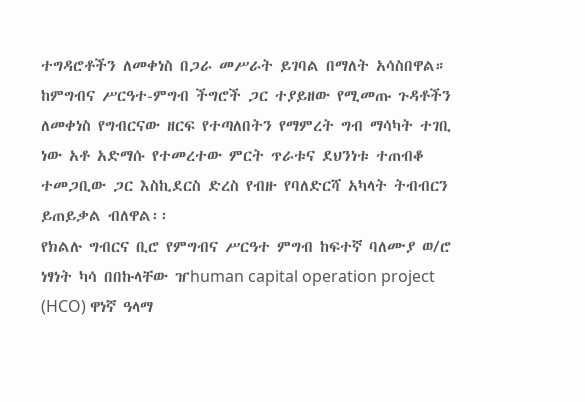ተግዳሮቶችን ለመቀነስ በጋራ መሥራት ይገባል በማለት አሳስበዋል።
ከምግብና ሥርዓተ-ምግብ ችግሮች ጋር ተያይዘው የሚመጡ ጉዳቶችን ለመቀነስ የግብርናው ዘርፍ የተጣለበትን የማምረት ግብ ማሳካት ተገቢ ነው አቶ አድማሱ የተመረተው ምርት ጥራቱና ደህንነቱ ተጠብቆ ተመጋቢው ጋር እስኪደርስ ድረስ የብዙ የባለድርሻ አካላት ትብብርን ይጠይቃል ብለዋል፡፡
የክልሉ ግብርና ቢሮ የምግብና ሥርዓተ ምግብ ከፍተኛ ባለሙያ ወ/ሮ ነፃነት ካሳ በበኩላቸው ዠhuman capital operation project (HCO) ዋነኛ ዓላማ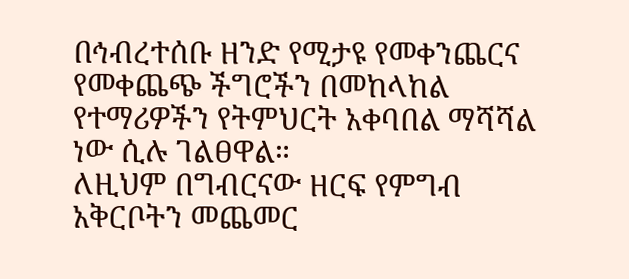በኅብረተሰቡ ዘንድ የሚታዩ የመቀንጨርና የመቀጨጭ ችግሮችን በመከላከል የተማሪዎችን የትምህርት አቀባበል ማሻሻል ነው ሲሉ ገልፀዋል።
ለዚህም በግብርናው ዘርፍ የምግብ አቅርቦትን መጨመር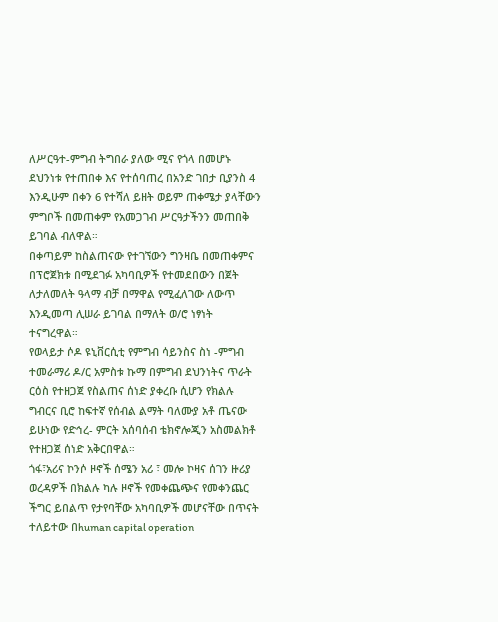ለሥርዓተ-ምግብ ትግበራ ያለው ሚና የጎላ በመሆኑ ደህንነቱ የተጠበቀ እና የተሰባጠረ በአንድ ገበታ ቢያንስ 4 እንዲሁም በቀን 6 የተሻለ ይዘት ወይም ጠቀሜታ ያላቸውን ምግቦች በመጠቀም የአመጋገብ ሥርዓታችንን መጠበቅ ይገባል ብለዋል።
በቀጣይም ከስልጠናው የተገኘውን ግንዛቤ በመጠቀምና በፕሮጀክቱ በሚደገፉ አካባቢዎች የተመደበውን በጀት ለታለመለት ዓላማ ብቻ በማዋል የሚፈለገው ለውጥ እንዲመጣ ሊሠራ ይገባል በማለት ወ/ሮ ነፃነት ተናግረዋል።
የወላይታ ሶዶ ዩኒቨርሲቲ የምግብ ሳይንስና ስነ -ምግብ ተመራማሪ ዶ/ር አምስቱ ኩማ በምግብ ደህንነትና ጥራት ርዕስ የተዘጋጀ የስልጠና ሰነድ ያቀረቡ ሲሆን የክልሉ ግብርና ቢሮ ከፍተኛ የሰብል ልማት ባለሙያ አቶ ጤናው ይሁነው የድኅረ- ምርት አሰባሰብ ቴክኖሎጂን አስመልክቶ የተዘጋጀ ሰነድ አቅርበዋል።
ጎፋ፣አሪና ኮንሶ ዞኖች ሰሜን አሪ ፣ መሎ ኮዛና ሰገን ዙሪያ ወረዳዎች በክልሉ ካሉ ዞኖች የመቀጨጭና የመቀንጨር ችግር ይበልጥ የታየባቸው አካባቢዎች መሆናቸው በጥናት ተለይተው በhuman capital operation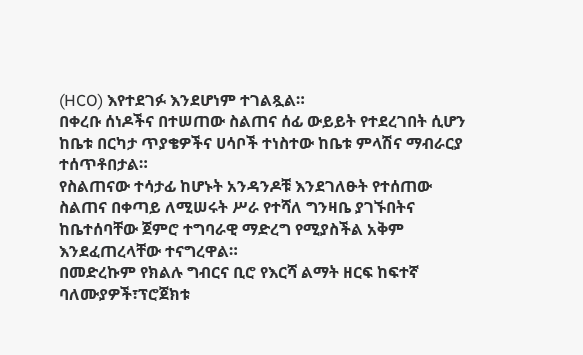(HCO) እየተደገፉ እንደሆነም ተገልጿል።
በቀረቡ ሰነዶችና በተሠጠው ስልጠና ሰፊ ውይይት የተደረገበት ሲሆን ከቤቱ በርካታ ጥያቄዎችና ሀሳቦች ተነስተው ከቤቱ ምላሽና ማብራርያ ተሰጥቶበታል።
የስልጠናው ተሳታፊ ከሆኑት አንዳንዶቹ እንደገለፁት የተሰጠው ስልጠና በቀጣይ ለሚሠሩት ሥራ የተሻለ ግንዛቤ ያገኙበትና ከቤተሰባቸው ጀምሮ ተግባራዊ ማድረግ የሚያስችል አቅም እንደፈጠረላቸው ተናግረዋል።
በመድረኩም የክልሉ ግብርና ቢሮ የእርሻ ልማት ዘርፍ ከፍተኛ ባለሙያዎች፣ፕሮጀክቱ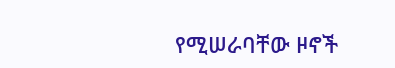የሚሠራባቸው ዞኖች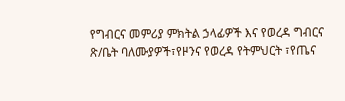የግብርና መምሪያ ምክትል ኃላፊዎች እና የወረዳ ግብርና ጽ/ቤት ባለሙያዎች፣የዞንና የወረዳ የትምህርት ፣የጤና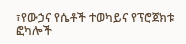፣የውኃና የሴቶች ተወካይና የፕሮጀክቱ ፎካሎች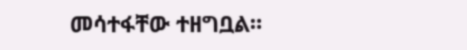መሳተፋቸው ተዘግቧል።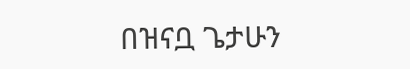በዝናቧ ጌታሁን